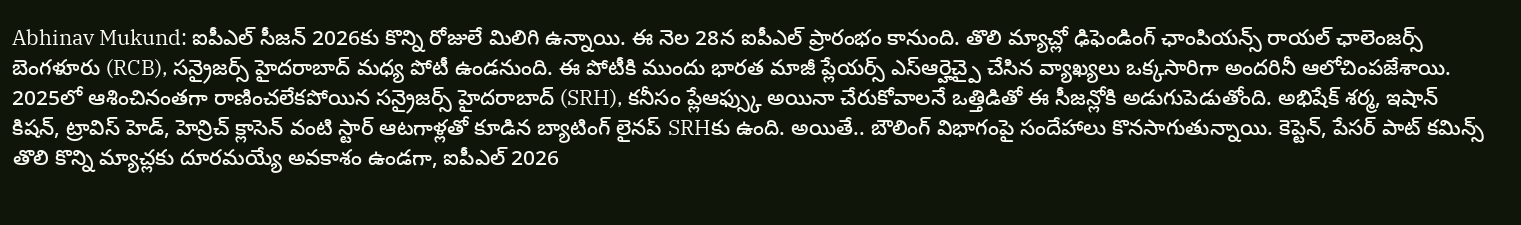Abhinav Mukund: ఐపీఎల్ సీజన్ 2026కు కొన్ని రోజులే మిలిగి ఉన్నాయి. ఈ నెల 28న ఐపీఎల్ ప్రారంభం కానుంది. తొలి మ్యాచ్లో ఢిఫెండింగ్ ఛాంపియన్స్ రాయల్ ఛాలెంజర్స్ బెంగళూరు (RCB), సన్రైజర్స్ హైదరాబాద్ మధ్య పోటీ ఉండనుంది. ఈ పోటీకి ముందు భారత మాజీ ప్లేయర్స్ ఎస్ఆర్హెచ్పై చేసిన వ్యాఖ్యలు ఒక్కసారిగా అందరినీ ఆలోచింపజేశాయి. 2025లో ఆశించినంతగా రాణించలేకపోయిన సన్రైజర్స్ హైదరాబాద్ (SRH), కనీసం ప్లేఆఫ్స్కు అయినా చేరుకోవాలనే ఒత్తిడితో ఈ సీజన్లోకి అడుగుపెడుతోంది. అభిషేక్ శర్మ, ఇషాన్ కిషన్, ట్రావిస్ హెడ్, హెన్రిచ్ క్లాసెన్ వంటి స్టార్ ఆటగాళ్లతో కూడిన బ్యాటింగ్ లైనప్ SRHకు ఉంది. అయితే.. బౌలింగ్ విభాగంపై సందేహాలు కొనసాగుతున్నాయి. కెప్టెన్, పేసర్ పాట్ కమిన్స్ తొలి కొన్ని మ్యాచ్లకు దూరమయ్యే అవకాశం ఉండగా, ఐపీఎల్ 2026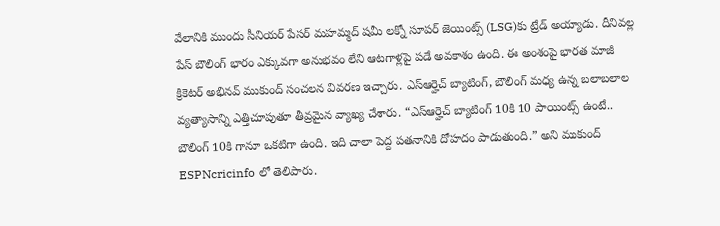వేలానికి ముందు సీనియర్ పేసర్ మహమ్మద్ షమీ లక్నో సూపర్ జెయింట్స్ (LSG)కు ట్రేడ్ అయ్యాడు. దీనివల్ల పేస్ బౌలింగ్ భారం ఎక్కువగా అనుభవం లేని ఆటగాళ్లపై పడే అవకాశం ఉంది. ఈ అంశంపై భారత మాజీ క్రికెటర్ అభినవ్ ముకుంద్ సంచలన వివరణ ఇచ్చారు. ఎస్ఆర్హెచ్ బ్యాటింగ్, బౌలింగ్ మధ్య ఉన్న బలాబలాల వ్యత్యాసాన్ని ఎత్తిచూపుతూ తీవ్రమైన వ్యాఖ్య చేశారు. “ఎస్ఆర్హెచ్ బ్యాటింగ్ 10కి 10 పాయింట్స్ ఉంటే.. బౌలింగ్ 10కి గానూ ఒకటిగా ఉంది. ఇది చాలా పెద్ద పతనానికి దోహదం పాడుతుంది.” అని ముకుంద్ ESPNcricinfo లో తెలిపారు.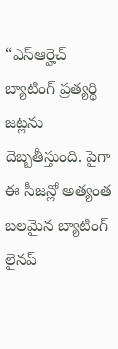“ఎస్ఆర్హెచ్ బ్యాటింగ్ ప్రత్యర్థి జట్లను దెబ్బతీస్తుంది. పైగా ఈ సీజన్లో అత్యంత బలమైన బ్యాటింగ్ లైనప్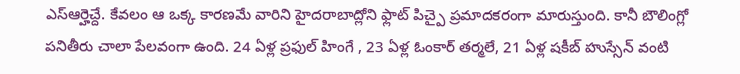ఎస్ఆర్హెచ్దే. కేవలం ఆ ఒక్క కారణమే వారిని హైదరాబాద్లోని ఫ్లాట్ పిచ్పై ప్రమాదకరంగా మారుస్తుంది. కానీ బౌలింగ్లో పనితీరు చాలా పేలవంగా ఉంది. 24 ఏళ్ల ప్రఫుల్ హింగే , 23 ఏళ్ల ఓంకార్ తర్మలే, 21 ఏళ్ల షకీబ్ హుస్సేన్ వంటి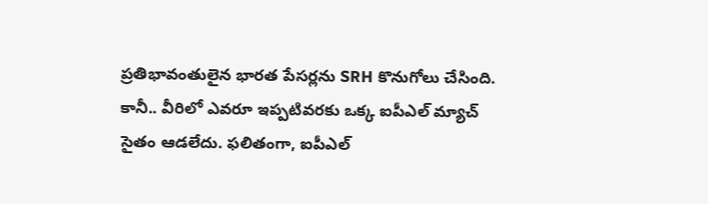ప్రతిభావంతులైన భారత పేసర్లను SRH కొనుగోలు చేసింది. కానీ.. వీరిలో ఎవరూ ఇప్పటివరకు ఒక్క ఐపీఎల్ మ్యాచ్ సైతం ఆడలేదు. ఫలితంగా, ఐపీఎల్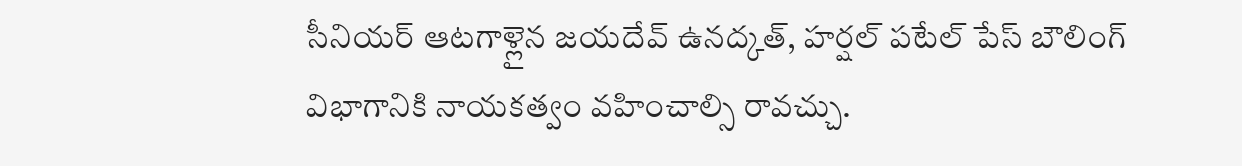సీనియర్ ఆటగాళ్లైన జయదేవ్ ఉనద్కత్, హర్షల్ పటేల్ పేస్ బౌలింగ్ విభాగానికి నాయకత్వం వహించాల్సి రావచ్చు.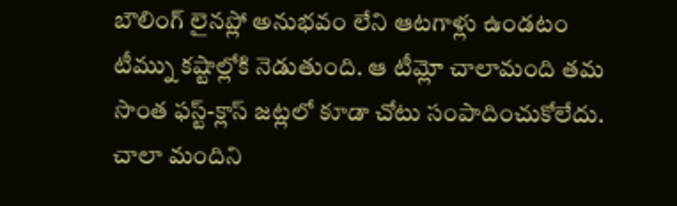బౌలింగ్ లైనప్లో అనుభవం లేని ఆటగాళ్లు ఉండటం టీమ్ను కష్టాల్లోకి నెడుతుంది. ఆ టీమ్లో చాలామంది తమ సొంత ఫస్ట్-క్లాస్ జట్లలో కూడా చోటు సంపాదించుకోలేదు. చాలా మందిని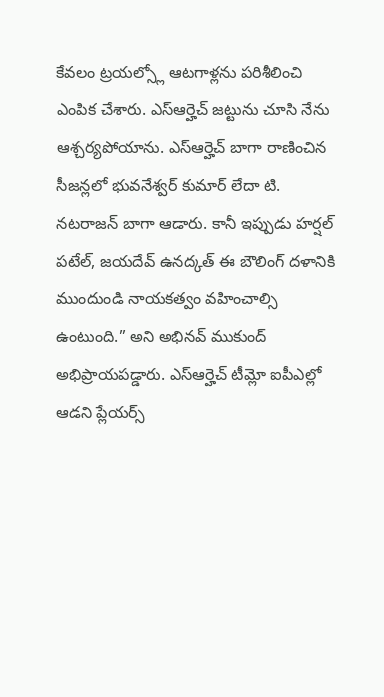కేవలం ట్రయల్స్లో ఆటగాళ్లను పరిశీలించి ఎంపిక చేశారు. ఎస్ఆర్హెచ్ జట్టును చూసి నేను ఆశ్చర్యపోయాను. ఎస్ఆర్హెచ్ బాగా రాణించిన సీజన్లలో భువనేశ్వర్ కుమార్ లేదా టి. నటరాజన్ బాగా ఆడారు. కానీ ఇప్పుడు హర్షల్ పటేల్, జయదేవ్ ఉనద్కత్ ఈ బౌలింగ్ దళానికి ముందుండి నాయకత్వం వహించాల్సి ఉంటుంది.” అని అభినవ్ ముకుంద్ అభిప్రాయపడ్డారు. ఎస్ఆర్హెచ్ టీమ్లో ఐపీఎల్లో ఆడని ప్లేయర్స్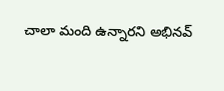చాలా మంది ఉన్నారని అభినవ్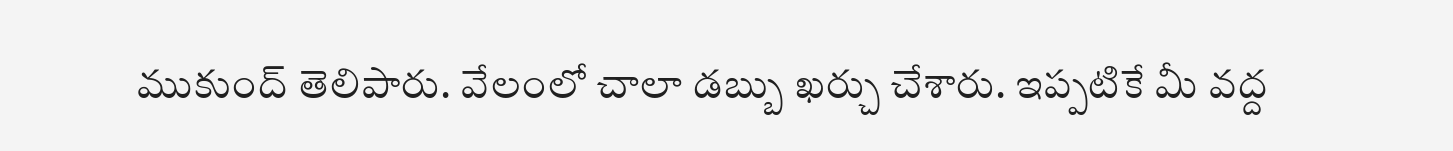ముకుంద్ తెలిపారు. వేలంలో చాలా డబ్బు ఖర్చు చేశారు. ఇప్పటికే మీ వద్ద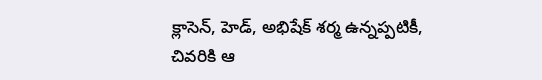క్లాసెన్, హెడ్, అభిషేక్ శర్మ ఉన్నప్పటికీ, చివరికి ఆ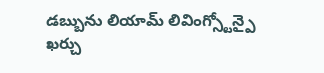డబ్బును లియామ్ లివింగ్స్టోన్పై ఖర్చు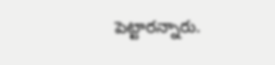పెట్టారన్నారు.